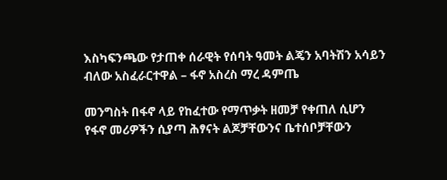እስካፍንጫው የታጠቀ ሰራዊት የሰባት ዓመት ልጄን አባትሽን አሳይን ብለው አስፈራርተዋል – ፋኖ አስረስ ማረ ዳምጤ

መንግስት በፋኖ ላይ የከፈተው የማጥቃት ዘመቻ የቀጠለ ሲሆን የፋኖ መሪዎችን ሲያጣ ሕፃናት ልጆቻቸውንና ቤተሰቦቻቸውን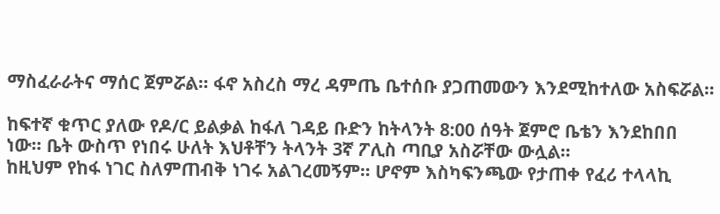ማስፈራራትና ማሰር ጀምሯል። ፋኖ አስረስ ማረ ዳምጤ ቤተሰቡ ያጋጠመውን እንደሚከተለው አስፍሯል።

ከፍተኛ ቁጥር ያለው የዶ/ር ይልቃል ከፋለ ገዳይ ቡድን ከትላንት 8:00 ሰዓት ጀምሮ ቤቴን እንደከበበ ነው። ቤት ውስጥ የነበሩ ሁለት እህቶቸን ትላንት 3ኛ ፖሊስ ጣቢያ አስሯቸው ውሏል።
ከዚህም የከፋ ነገር ስለምጠብቅ ነገሩ አልገረመኝም። ሆኖም እስካፍንጫው የታጠቀ የፈሪ ተላላኪ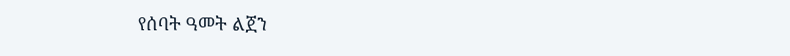የሰባት ዓመት ልጀን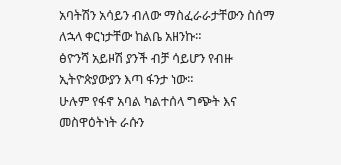አባትሽን አሳይን ብለው ማስፈራራታቸውን ስሰማ ለኋላ ቀርነታቸው ከልቤ አዘንኩ።
ፅዮንሻ አይዞሽ ያንች ብቻ ሳይሆን የብዙ ኢትዮጵያውያን እጣ ፋንታ ነው።
ሁሉም የፋኖ አባል ካልተሰላ ግጭት እና መስዋዕትነት ራሱን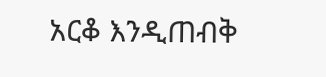አርቆ እንዲጠብቅ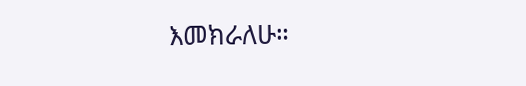እመክራለሁ።